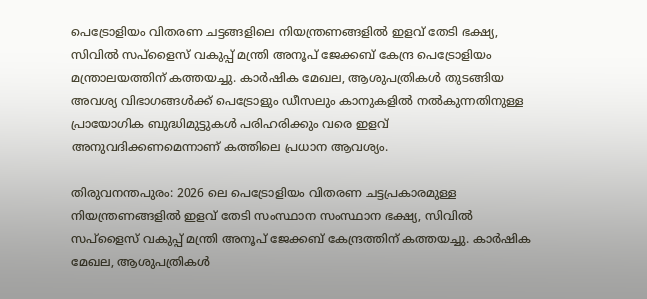പെട്രോളിയം വിതരണ ചട്ടങ്ങളിലെ നിയന്ത്രണങ്ങളിൽ ഇളവ് തേടി ഭക്ഷ്യ, സിവിൽ സപ്ളൈസ് വകുപ്പ് മന്ത്രി അനൂപ് ജേക്കബ് കേന്ദ്ര പെട്രോളിയം മന്ത്രാലയത്തിന് കത്തയച്ചു. കാർഷിക മേഖല, ആശുപത്രികൾ തുടങ്ങിയ അവശ്യ വിഭാഗങ്ങൾക്ക് പെട്രോളും ഡീസലും കാനുകളിൽ നൽകുന്നതിനുള്ള പ്രായോഗിക ബുദ്ധിമുട്ടുകൾ പരിഹരിക്കും വരെ ഇളവ് അനുവദിക്കണമെന്നാണ് കത്തിലെ പ്രധാന ആവശ്യം.

തിരുവനന്തപുരം: 2026 ലെ പെട്രോളിയം വിതരണ ചട്ടപ്രകാരമുള്ള നിയന്ത്രണങ്ങളിൽ ഇളവ് തേടി സംസ്ഥാന സംസ്ഥാന ഭക്ഷ്യ, സിവിൽ സപ്ളൈസ് വകുപ്പ് മന്ത്രി അനൂപ് ജേക്കബ് കേന്ദ്രത്തിന് കത്തയച്ചു. കാർഷിക മേഖല, ആശുപത്രികൾ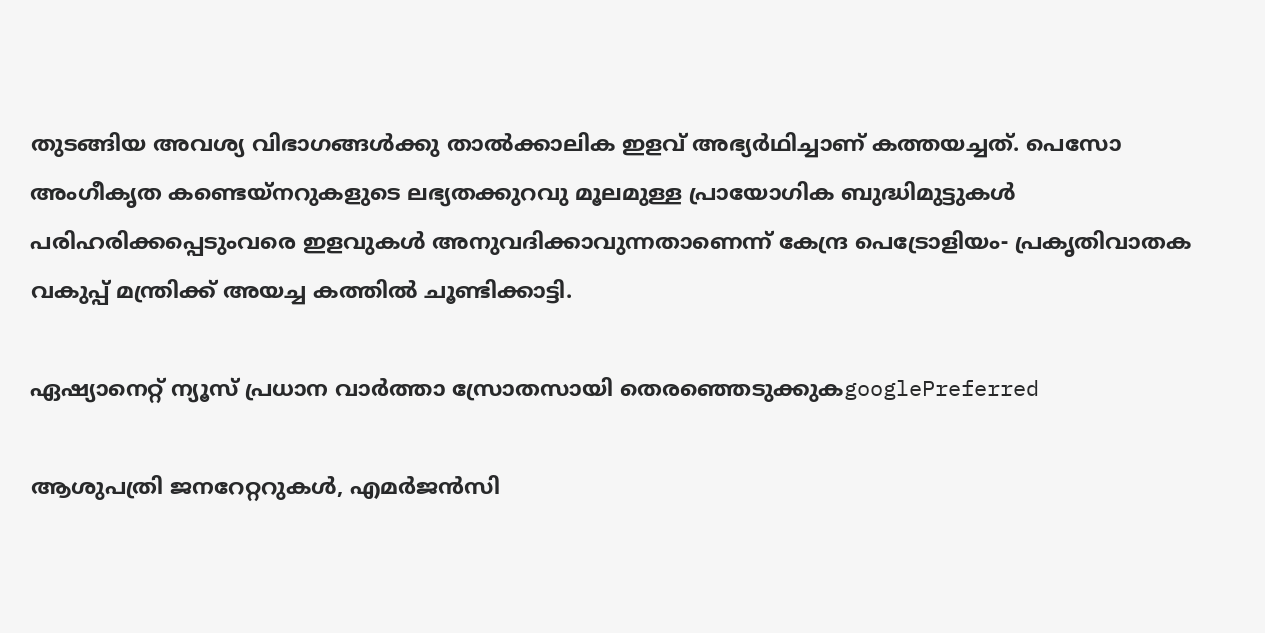തുടങ്ങിയ അവശ്യ വിഭാഗങ്ങൾക്കു താൽക്കാലിക ഇളവ് അഭ്യർഥിച്ചാണ് കത്തയച്ചത്. പെസോ അംഗീകൃത കണ്ടെയ്‌നറുകളുടെ ലഭ്യതക്കുറവു മൂലമുള്ള പ്രായോഗിക ബുദ്ധിമുട്ടുകൾ പരിഹരിക്കപ്പെടുംവരെ ഇളവുകൾ അനുവദിക്കാവുന്നതാണെന്ന് കേന്ദ്ര പെട്രോളിയം- പ്രകൃതിവാതക വകുപ്പ് മന്ത്രിക്ക് അയച്ച കത്തിൽ ചൂണ്ടിക്കാട്ടി.

ഏഷ്യാനെറ്റ് ന്യൂസ് പ്രധാന വാർത്താ സ്രോതസായി തെരഞ്ഞെടുക്കുകgooglePreferred

ആശുപത്രി ജനറേറ്ററുകൾ, എമർജൻസി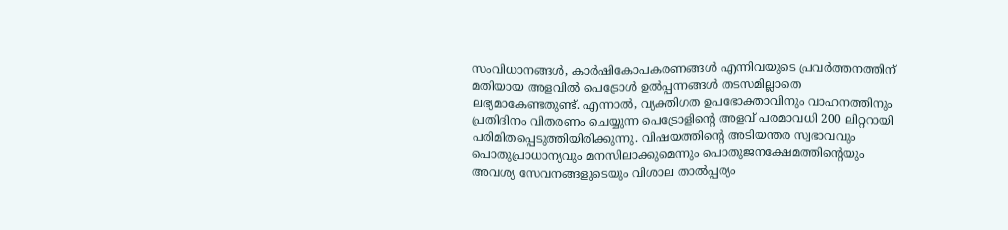സംവിധാനങ്ങൾ, കാർഷികോപകരണങ്ങൾ എന്നിവയുടെ പ്രവർത്തനത്തിന് മതിയായ അളവിൽ പെട്രോൾ ഉൽപ്പന്നങ്ങൾ തടസമില്ലാതെ ലഭ്യമാകേണ്ടതുണ്ട്. എന്നാൽ, വ്യക്തിഗത ഉപഭോക്താവിനും വാഹനത്തിനും പ്രതിദിനം വിതരണം ചെയ്യുന്ന പെട്രോളിൻ്റെ അളവ് പരമാവധി 200 ലിറ്ററായി പരിമിതപ്പെടുത്തിയിരിക്കുന്നു. വിഷയത്തിൻ്റെ അടിയന്തര സ്വഭാവവും പൊതുപ്രാധാന്യവും മനസിലാക്കുമെന്നും പൊതുജനക്ഷേമത്തിൻ്റെയും അവശ്യ സേവനങ്ങളുടെയും വിശാല താൽപ്പര്യം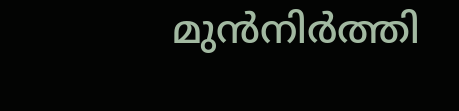മുൻനിർത്തി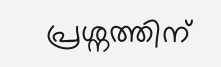പ്രശ്ന‌ത്തിന്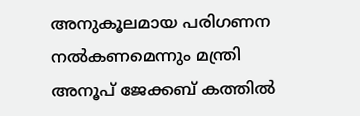അനുകൂലമായ പരിഗണന നൽകണമെന്നും മന്ത്രി അനൂപ് ജേക്കബ് കത്തിൽ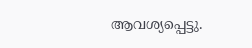ആവശ്യപ്പെട്ടു.